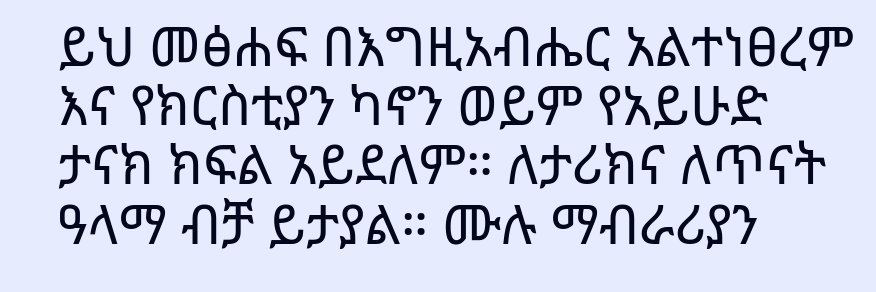ይህ መፅሐፍ በእግዚአብሔር አልተነፀረም እና የክርስቲያን ካኖን ወይም የአይሁድ ታናክ ክፍል አይደለም። ለታሪክና ለጥናት ዓላማ ብቻ ይታያል። ሙሉ ማብራሪያን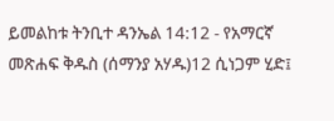ይመልከቱ ትንቢተ ዳንኤል 14:12 - የአማርኛ መጽሐፍ ቅዱስ (ሰማንያ አሃዱ)12 ሲነጋም ሂድ፤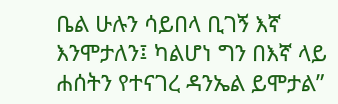ቤል ሁሉን ሳይበላ ቢገኝ እኛ እንሞታለን፤ ካልሆነ ግን በእኛ ላይ ሐሰትን የተናገረ ዳንኤል ይሞታል”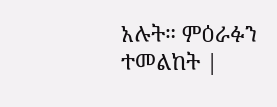አሉት። ምዕራፉን ተመልከት |